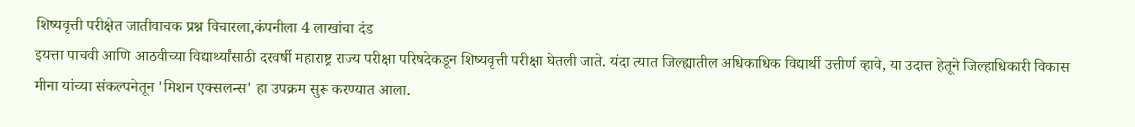शिष्यवृत्ती परीक्षेत जातीवाचक प्रश्न विचारला,कंपनीला 4 लाखांचा दंड
इयत्ता पाचवी आणि आठवीच्या विद्यार्थ्यांसाठी दरवर्षी महाराष्ट्र राज्य परीक्षा परिषदेकडून शिष्यवृत्ती परीक्षा घेतली जाते. यंदा त्यात जिल्ह्यातील अधिकाधिक विद्यार्थी उत्तीर्ण व्हावे, या उदात्त हेतूने जिल्हाधिकारी विकास मीना यांच्या संकल्पनेतून 'मिशन एक्सलन्स' हा उपक्रम सुरू करण्यात आला.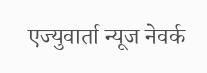एज्युवार्ता न्यूज नेवर्क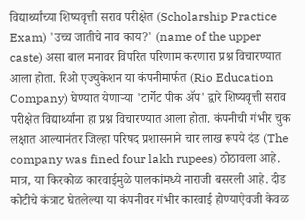विद्यार्थ्यांच्या शिष्यवृत्ती सराव परीक्षेत (Scholarship Practice Exam) 'उच्च जातीचे नाव काय?' (name of the upper caste) असा बाल मनावर विपरित परिणाम करणारा प्रश्न विचारण्यात आला होता. रिओ एज्युकेशन या कंपनीमार्फत (Rio Education Company) घेण्यात येणाऱ्या 'टार्गेट पीक ॲप' द्वारे शिष्यवृत्ती सराव परीक्षेत विद्यार्थ्यांना हा प्रश्न विचारण्यात आला होता. कंपनीची गंभीर चुक लक्षात आल्यानंतर जिल्हा परिषद प्रशासनाने चार लाख रूपये दंड (The company was fined four lakh rupees) ठोठावला आहे. मात्र, या किरकोळ कारवाईमुळे पालकांमध्ये नाराजी बसरली आहे. दीड कोटीचे कंत्राट घेतलेल्या या कंपनीवर गंभीर कारवाई होण्याऐवजी केवळ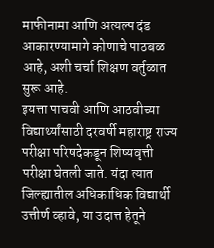माफीनामा आणि अत्यल्प दंड आकारण्यामागे कोणाचे पाठबळ आहे, अशी चर्चा शिक्षण वर्तुळात सुरू आहे.
इयत्ता पाचवी आणि आठवीच्या विद्यार्थ्यांसाठी दरवर्षी महाराष्ट्र राज्य परीक्षा परिषदेकडून शिष्यवृत्ती परीक्षा घेतली जाते. यंदा त्यात जिल्ह्यातील अधिकाधिक विद्यार्थी उत्तीर्ण व्हावे, या उदात्त हेतूने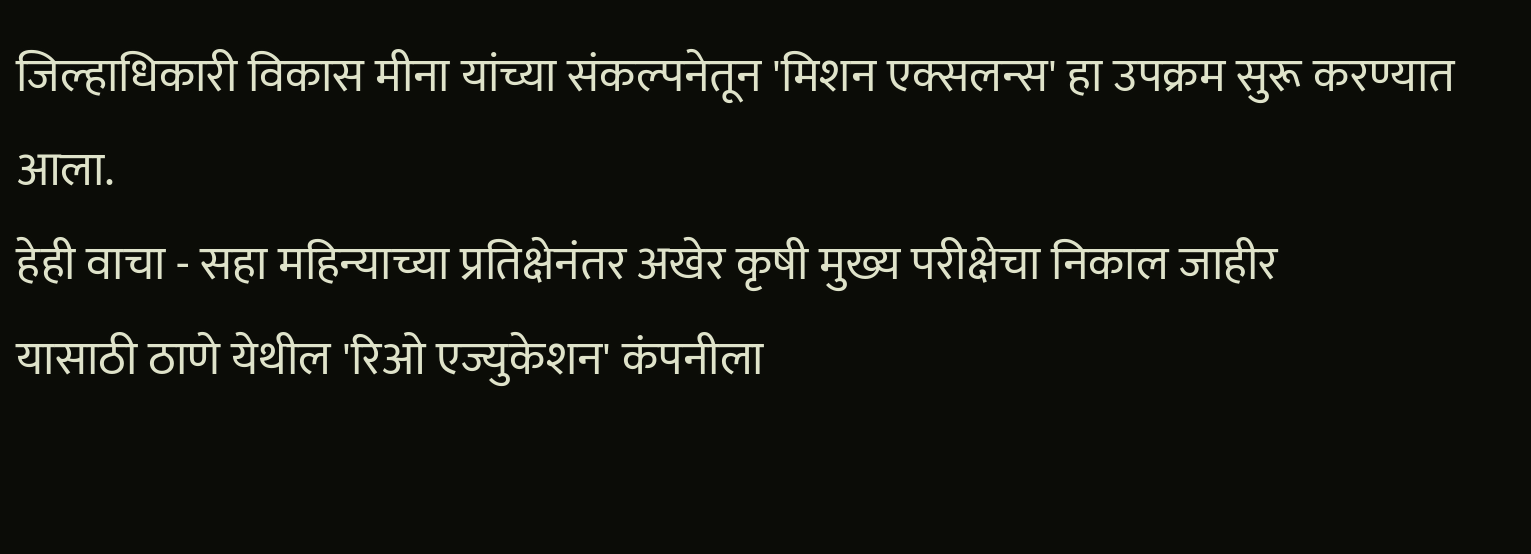जिल्हाधिकारी विकास मीना यांच्या संकल्पनेतून 'मिशन एक्सलन्स' हा उपक्रम सुरू करण्यात आला.
हेही वाचा - सहा महिन्याच्या प्रतिक्षेनंतर अखेर कृषी मुख्य परीक्षेचा निकाल जाहीर
यासाठी ठाणे येथील 'रिओ एज्युकेशन' कंपनीला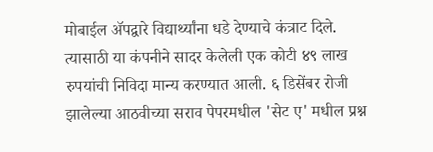मोबाईल ॲपद्वारे विद्यार्थ्यांना धडे देण्याचे कंत्राट दिले. त्यासाठी या कंपनीने सादर केलेली एक कोटी ४९ लाख रुपयांची निविदा मान्य करण्यात आली. ६ डिसेंबर रोजी झालेल्या आठवीच्या सराव पेपरमधील 'सेट ए' मधील प्रश्न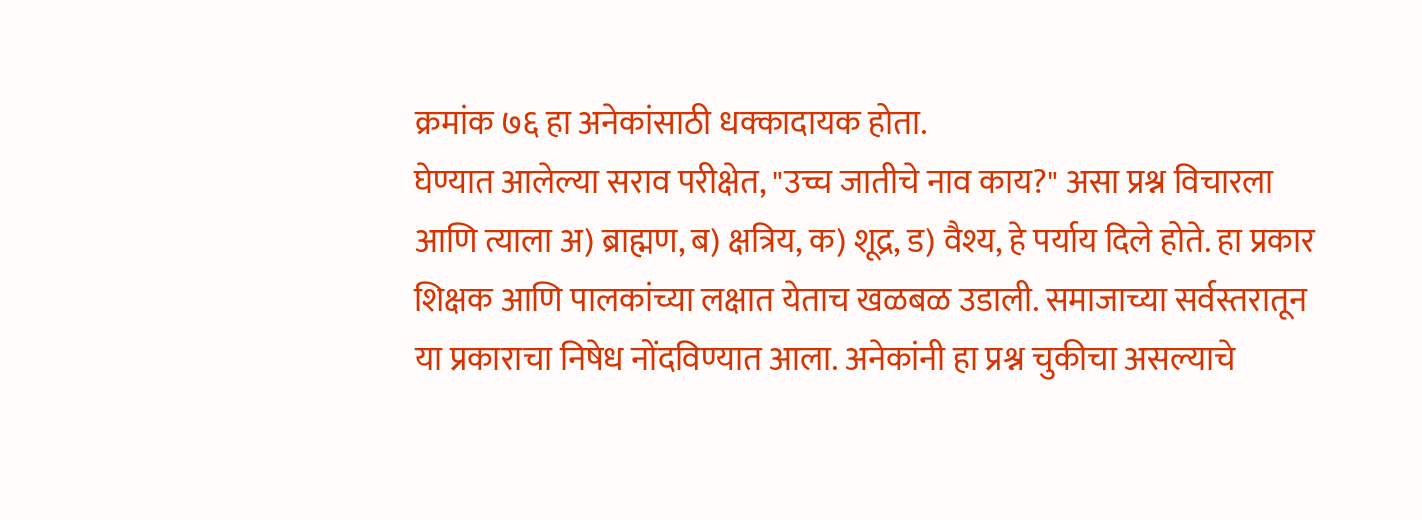क्रमांक ७६ हा अनेकांसाठी धक्कादायक होता.
घेण्यात आलेल्या सराव परीक्षेत, "उच्च जातीचे नाव काय?" असा प्रश्न विचारला आणि त्याला अ) ब्राह्मण, ब) क्षत्रिय, क) शूद्र, ड) वैश्य, हे पर्याय दिले होते. हा प्रकार शिक्षक आणि पालकांच्या लक्षात येताच खळबळ उडाली. समाजाच्या सर्वस्तरातून या प्रकाराचा निषेध नोंदविण्यात आला. अनेकांनी हा प्रश्न चुकीचा असल्याचे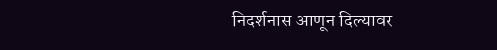निदर्शनास आणून दिल्यावर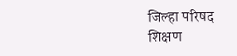जिल्हा परिषद शिक्षण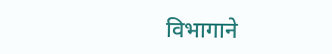विभागाने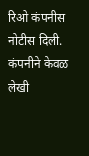रिओ कंपनीस नोटीस दिली. कंपनीने केवळ लेखी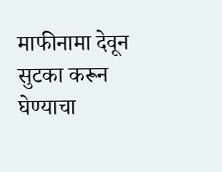माफीनामा देवून सुटका करून घेण्याचा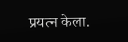प्रयत्न केला.